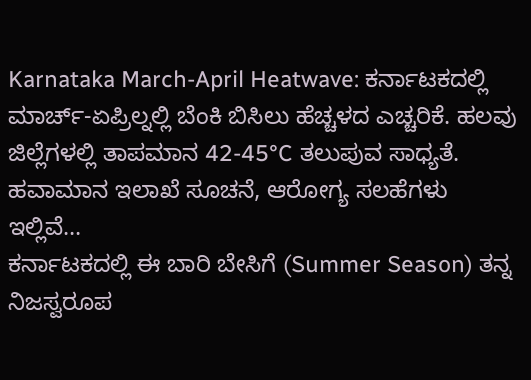Karnataka March-April Heatwave: ಕರ್ನಾಟಕದಲ್ಲಿ ಮಾರ್ಚ್-ಏಪ್ರಿಲ್ನಲ್ಲಿ ಬೆಂಕಿ ಬಿಸಿಲು ಹೆಚ್ಚಳದ ಎಚ್ಚರಿಕೆ. ಹಲವು ಜಿಲ್ಲೆಗಳಲ್ಲಿ ತಾಪಮಾನ 42-45°C ತಲುಪುವ ಸಾಧ್ಯತೆ. ಹವಾಮಾನ ಇಲಾಖೆ ಸೂಚನೆ, ಆರೋಗ್ಯ ಸಲಹೆಗಳು ಇಲ್ಲಿವೆ…
ಕರ್ನಾಟಕದಲ್ಲಿ ಈ ಬಾರಿ ಬೇಸಿಗೆ (Summer Season) ತನ್ನ ನಿಜಸ್ವರೂಪ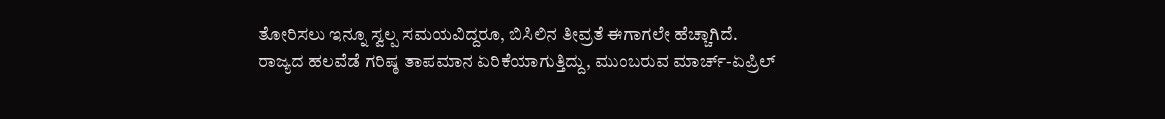ತೋರಿಸಲು ಇನ್ನೂ ಸ್ವಲ್ಪ ಸಮಯವಿದ್ದರೂ, ಬಿಸಿಲಿನ ತೀವ್ರತೆ ಈಗಾಗಲೇ ಹೆಚ್ಚಾಗಿದೆ.
ರಾಜ್ಯದ ಹಲವೆಡೆ ಗರಿಷ್ಠ ತಾಪಮಾನ ಏರಿಕೆಯಾಗುತ್ತಿದ್ದು, ಮುಂಬರುವ ಮಾರ್ಚ್-ಏಪ್ರಿಲ್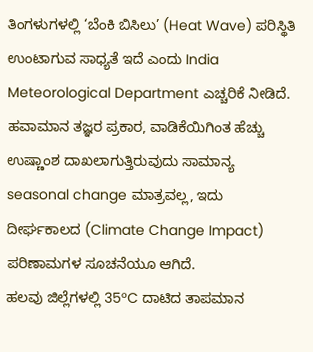ತಿಂಗಳುಗಳಲ್ಲಿ ‘ಬೆಂಕಿ ಬಿಸಿಲು’ (Heat Wave) ಪರಿಸ್ಥಿತಿ ಉಂಟಾಗುವ ಸಾಧ್ಯತೆ ಇದೆ ಎಂದು India Meteorological Department ಎಚ್ಚರಿಕೆ ನೀಡಿದೆ.
ಹವಾಮಾನ ತಜ್ಞರ ಪ್ರಕಾರ, ವಾಡಿಕೆಯಿಗಿಂತ ಹೆಚ್ಚು ಉಷ್ಣಾಂಶ ದಾಖಲಾಗುತ್ತಿರುವುದು ಸಾಮಾನ್ಯ seasonal change ಮಾತ್ರವಲ್ಲ, ಇದು ದೀರ್ಘಕಾಲದ (Climate Change Impact) ಪರಿಣಾಮಗಳ ಸೂಚನೆಯೂ ಆಗಿದೆ.
ಹಲವು ಜಿಲ್ಲೆಗಳಲ್ಲಿ 35°C ದಾಟಿದ ತಾಪಮಾನ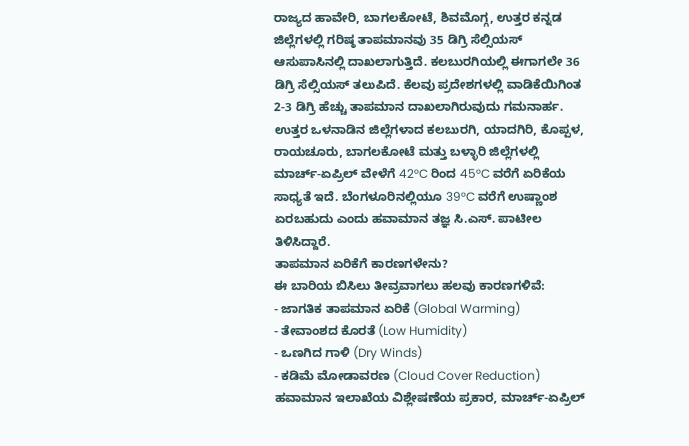ರಾಜ್ಯದ ಹಾವೇರಿ, ಬಾಗಲಕೋಟೆ, ಶಿವಮೊಗ್ಗ, ಉತ್ತರ ಕನ್ನಡ ಜಿಲ್ಲೆಗಳಲ್ಲಿ ಗರಿಷ್ಠ ತಾಪಮಾನವು 35 ಡಿಗ್ರಿ ಸೆಲ್ಸಿಯಸ್ ಆಸುಪಾಸಿನಲ್ಲಿ ದಾಖಲಾಗುತ್ತಿದೆ. ಕಲಬುರಗಿಯಲ್ಲಿ ಈಗಾಗಲೇ 36 ಡಿಗ್ರಿ ಸೆಲ್ಸಿಯಸ್ ತಲುಪಿದೆ. ಕೆಲವು ಪ್ರದೇಶಗಳಲ್ಲಿ ವಾಡಿಕೆಯಿಗಿಂತ 2-3 ಡಿಗ್ರಿ ಹೆಚ್ಚು ತಾಪಮಾನ ದಾಖಲಾಗಿರುವುದು ಗಮನಾರ್ಹ.
ಉತ್ತರ ಒಳನಾಡಿನ ಜಿಲ್ಲೆಗಳಾದ ಕಲಬುರಗಿ, ಯಾದಗಿರಿ, ಕೊಪ್ಪಳ, ರಾಯಚೂರು, ಬಾಗಲಕೋಟೆ ಮತ್ತು ಬಳ್ಳಾರಿ ಜಿಲ್ಲೆಗಳಲ್ಲಿ ಮಾರ್ಚ್-ಏಪ್ರಿಲ್ ವೇಳೆಗೆ 42°C ರಿಂದ 45°C ವರೆಗೆ ಏರಿಕೆಯ ಸಾಧ್ಯತೆ ಇದೆ. ಬೆಂಗಳೂರಿನಲ್ಲಿಯೂ 39°C ವರೆಗೆ ಉಷ್ಣಾಂಶ ಏರಬಹುದು ಎಂದು ಹವಾಮಾನ ತಜ್ಞ ಸಿ.ಎಸ್. ಪಾಟೀಲ ತಿಳಿಸಿದ್ದಾರೆ.
ತಾಪಮಾನ ಏರಿಕೆಗೆ ಕಾರಣಗಳೇನು?
ಈ ಬಾರಿಯ ಬಿಸಿಲು ತೀವ್ರವಾಗಲು ಹಲವು ಕಾರಣಗಳಿವೆ:
- ಜಾಗತಿಕ ತಾಪಮಾನ ಏರಿಕೆ (Global Warming)
- ತೇವಾಂಶದ ಕೊರತೆ (Low Humidity)
- ಒಣಗಿದ ಗಾಳಿ (Dry Winds)
- ಕಡಿಮೆ ಮೋಡಾವರಣ (Cloud Cover Reduction)
ಹವಾಮಾನ ಇಲಾಖೆಯ ವಿಶ್ಲೇಷಣೆಯ ಪ್ರಕಾರ, ಮಾರ್ಚ್-ಏಪ್ರಿಲ್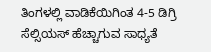ತಿಂಗಳಲ್ಲಿ ವಾಡಿಕೆಯಿಗಿಂತ 4-5 ಡಿಗ್ರಿ ಸೆಲ್ಸಿಯಸ್ ಹೆಚ್ಚಾಗುವ ಸಾಧ್ಯತೆ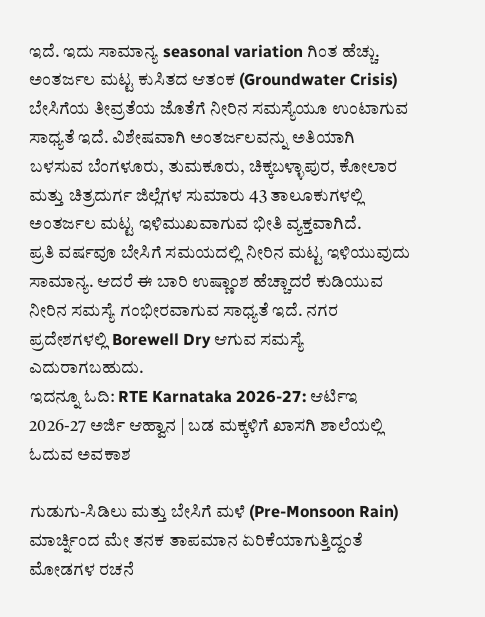ಇದೆ. ಇದು ಸಾಮಾನ್ಯ seasonal variation ಗಿಂತ ಹೆಚ್ಚು.
ಅಂತರ್ಜಲ ಮಟ್ಟ ಕುಸಿತದ ಆತಂಕ (Groundwater Crisis)
ಬೇಸಿಗೆಯ ತೀವ್ರತೆಯ ಜೊತೆಗೆ ನೀರಿನ ಸಮಸ್ಯೆಯೂ ಉಂಟಾಗುವ ಸಾಧ್ಯತೆ ಇದೆ. ವಿಶೇಷವಾಗಿ ಅಂತರ್ಜಲವನ್ನು ಅತಿಯಾಗಿ ಬಳಸುವ ಬೆಂಗಳೂರು, ತುಮಕೂರು, ಚಿಕ್ಕಬಳ್ಳಾಪುರ, ಕೋಲಾರ ಮತ್ತು ಚಿತ್ರದುರ್ಗ ಜಿಲ್ಲೆಗಳ ಸುಮಾರು 43 ತಾಲೂಕುಗಳಲ್ಲಿ ಅಂತರ್ಜಲ ಮಟ್ಟ ಇಳಿಮುಖವಾಗುವ ಭೀತಿ ವ್ಯಕ್ತವಾಗಿದೆ.
ಪ್ರತಿ ವರ್ಷವೂ ಬೇಸಿಗೆ ಸಮಯದಲ್ಲಿ ನೀರಿನ ಮಟ್ಟ ಇಳಿಯುವುದು ಸಾಮಾನ್ಯ. ಆದರೆ ಈ ಬಾರಿ ಉಷ್ಣಾಂಶ ಹೆಚ್ಚಾದರೆ ಕುಡಿಯುವ ನೀರಿನ ಸಮಸ್ಯೆ ಗಂಭೀರವಾಗುವ ಸಾಧ್ಯತೆ ಇದೆ. ನಗರ ಪ್ರದೇಶಗಳಲ್ಲಿ Borewell Dry ಆಗುವ ಸಮಸ್ಯೆ ಎದುರಾಗಬಹುದು.
ಇದನ್ನೂ ಓದಿ: RTE Karnataka 2026-27: ಆರ್ಟಿಇ 2026-27 ಅರ್ಜಿ ಆಹ್ವಾನ | ಬಡ ಮಕ್ಕಳಿಗೆ ಖಾಸಗಿ ಶಾಲೆಯಲ್ಲಿ ಓದುವ ಅವಕಾಶ

ಗುಡುಗು-ಸಿಡಿಲು ಮತ್ತು ಬೇಸಿಗೆ ಮಳೆ (Pre-Monsoon Rain)
ಮಾರ್ಚ್ನಿಂದ ಮೇ ತನಕ ತಾಪಮಾನ ಏರಿಕೆಯಾಗುತ್ತಿದ್ದಂತೆ ಮೋಡಗಳ ರಚನೆ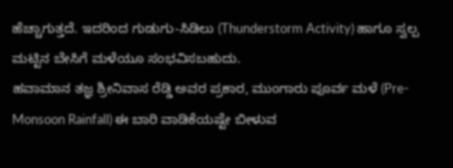ಹೆಚ್ಚಾಗುತ್ತದೆ. ಇದರಿಂದ ಗುಡುಗು-ಸಿಡಿಲು (Thunderstorm Activity) ಹಾಗೂ ಸ್ವಲ್ಪ ಮಟ್ಟಿನ ಬೇಸಿಗೆ ಮಳೆಯೂ ಸಂಭವಿಸಬಹುದು.
ಹವಾಮಾನ ತಜ್ಞ ಶ್ರೀನಿವಾಸ ರೆಡ್ಡಿ ಅವರ ಪ್ರಕಾರ, ಮುಂಗಾರು ಪೂರ್ವ ಮಳೆ (Pre-Monsoon Rainfall) ಈ ಬಾರಿ ವಾಡಿಕೆಯಷ್ಟೇ ಬೀಳುವ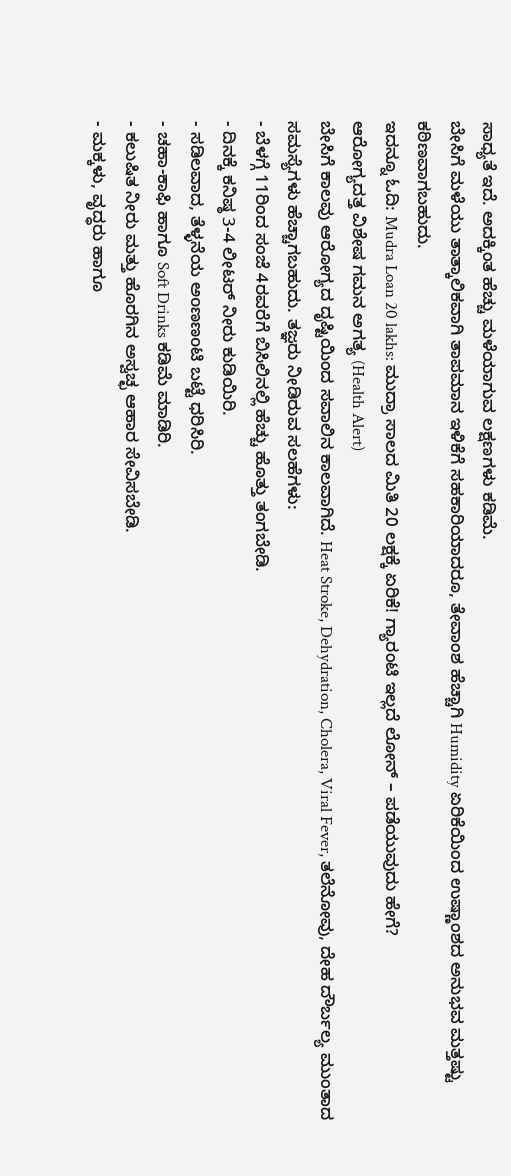ಸಾಧ್ಯತೆ ಇದೆ. ಅದಕ್ಕಿಂತ ಹೆಚ್ಚು ಮಳೆಯಾಗುವ ಲಕ್ಷಣಗಳು ಕಡಿಮೆ.
ಬೇಸಿಗೆ ಮಳೆಯು ತಾತ್ಕಾಲಿಕವಾಗಿ ತಾಪಮಾನ ಇಳಿಕೆಗೆ ಸಹಕಾರಿಯಾದರೂ, ತೇವಾಂಶ ಹೆಚ್ಚಾಗಿ Humidity ಏರಿಕೆಯಿಂದ ಉಷ್ಣಾಂಶದ ಅನುಭವ ಮತ್ತಷ್ಟು ಕಠಿಣವಾಗಬಹುದು.
ಇದನ್ನೂ ಓದಿ: Mudra Loan 20 lakhs: ಮುದ್ರಾ ಸಾಲದ ಮಿತಿ 20 ಲಕ್ಷಕ್ಕೆ ಏರಿಕೆ! ಗ್ಯಾರಂಟಿ ಇಲ್ಲದೆ ಲೋನ್ – ಪಡೆಯುವುದು ಹೇಗೆ?
ಆರೋಗ್ಯದತ್ತ ವಿಶೇಷ ಗಮನ ಅಗತ್ಯ (Health Alert)
ಬೇಸಿಗೆ ಕಾಲವು ಆರೋಗ್ಯದ ದೃಷ್ಟಿಯಿಂದ ಸವಾಲಿನ ಕಾಲವಾಗಿದೆ. Heat Stroke, Dehydration, Cholera, Viral Fever, ತಲೆನೋವು, ದೇಹ ದೌರ್ಬಲ್ಯ ಮುಂತಾದ ಸಮಸ್ಯೆಗಳು ಹೆಚ್ಚಾಗಬಹುದು. ತಜ್ಞರು ನೀಡಿರುವ ಸಲಹೆಗಳು:
- ಬೆಳಗ್ಗೆ 11ರಿಂದ ಸಂಜೆ 4ರವರೆಗೆ ಬಿಸಿಲಿನಲ್ಲಿ ಹೆಚ್ಚು ಹೊತ್ತು ತಂಗಬೇಡಿ.
- ದಿನಕ್ಕೆ ಕನಿಷ್ಠ 3-4 ಲೀಟರ್ ನೀರು ಕುಡಿಯಿರಿ.
- ಸಡಿಲವಾದ, ತೆಳ್ಳನೆಯ ಅoಣಣoಟಿ ಬಟ್ಟೆ ಧರಿಸಿರಿ.
- ಚಹಾ-ಕಾಫಿ ಹಾಗೂ Soft Drinks ಕಡಿಮೆ ಮಾಡಿರಿ.
- ಕಲುಷಿತ ನೀರು ಮತ್ತು ಹೊರಗಿನ ಅಸ್ವಚ್ಛ ಆಹಾರ ಸೇವಿಸಬೇಡಿ.
- ಮಕ್ಕಳು, ವೃದ್ಧರು ಹಾಗೂ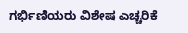ಗರ್ಭಿಣಿಯರು ವಿಶೇಷ ಎಚ್ಚರಿಕೆ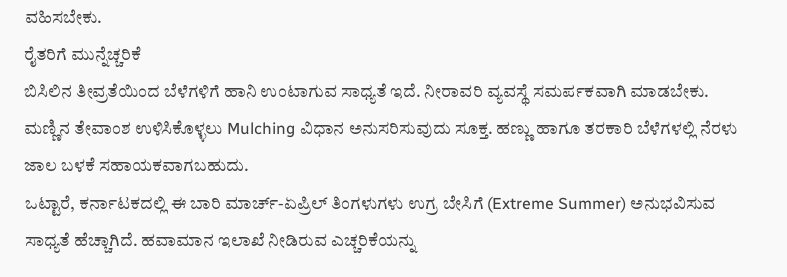ವಹಿಸಬೇಕು.
ರೈತರಿಗೆ ಮುನ್ನೆಚ್ಚರಿಕೆ
ಬಿಸಿಲಿನ ತೀವ್ರತೆಯಿಂದ ಬೆಳೆಗಳಿಗೆ ಹಾನಿ ಉಂಟಾಗುವ ಸಾಧ್ಯತೆ ಇದೆ. ನೀರಾವರಿ ವ್ಯವಸ್ಥೆ ಸಮರ್ಪಕವಾಗಿ ಮಾಡಬೇಕು. ಮಣ್ಣಿನ ತೇವಾಂಶ ಉಳಿಸಿಕೊಳ್ಳಲು Mulching ವಿಧಾನ ಅನುಸರಿಸುವುದು ಸೂಕ್ತ. ಹಣ್ಣು ಹಾಗೂ ತರಕಾರಿ ಬೆಳೆಗಳಲ್ಲಿ ನೆರಳು ಜಾಲ ಬಳಕೆ ಸಹಾಯಕವಾಗಬಹುದು.
ಒಟ್ಟಾರೆ, ಕರ್ನಾಟಕದಲ್ಲಿ ಈ ಬಾರಿ ಮಾರ್ಚ್-ಏಪ್ರಿಲ್ ತಿಂಗಳುಗಳು ಉಗ್ರ ಬೇಸಿಗೆ (Extreme Summer) ಅನುಭವಿಸುವ ಸಾಧ್ಯತೆ ಹೆಚ್ಚಾಗಿದೆ. ಹವಾಮಾನ ಇಲಾಖೆ ನೀಡಿರುವ ಎಚ್ಚರಿಕೆಯನ್ನು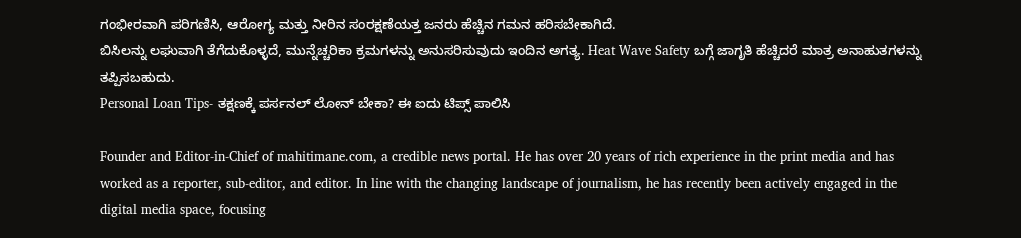ಗಂಭೀರವಾಗಿ ಪರಿಗಣಿಸಿ, ಆರೋಗ್ಯ ಮತ್ತು ನೀರಿನ ಸಂರಕ್ಷಣೆಯತ್ತ ಜನರು ಹೆಚ್ಚಿನ ಗಮನ ಹರಿಸಬೇಕಾಗಿದೆ.
ಬಿಸಿಲನ್ನು ಲಘುವಾಗಿ ತೆಗೆದುಕೊಳ್ಳದೆ, ಮುನ್ನೆಚ್ಚರಿಕಾ ಕ್ರಮಗಳನ್ನು ಅನುಸರಿಸುವುದು ಇಂದಿನ ಅಗತ್ಯ. Heat Wave Safety ಬಗ್ಗೆ ಜಾಗೃತಿ ಹೆಚ್ಚಿದರೆ ಮಾತ್ರ ಅನಾಹುತಗಳನ್ನು ತಪ್ಪಿಸಬಹುದು.
Personal Loan Tips- ತಕ್ಷಣಕ್ಕೆ ಪರ್ಸನಲ್ ಲೋನ್ ಬೇಕಾ? ಈ ಐದು ಟಿಪ್ಸ್ ಪಾಲಿಸಿ

Founder and Editor-in-Chief of mahitimane.com, a credible news portal. He has over 20 years of rich experience in the print media and has worked as a reporter, sub-editor, and editor. In line with the changing landscape of journalism, he has recently been actively engaged in the digital media space, focusing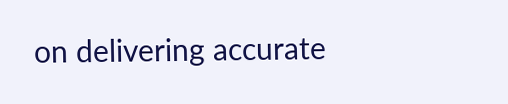on delivering accurate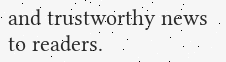and trustworthy news to readers.